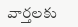వార్తలకు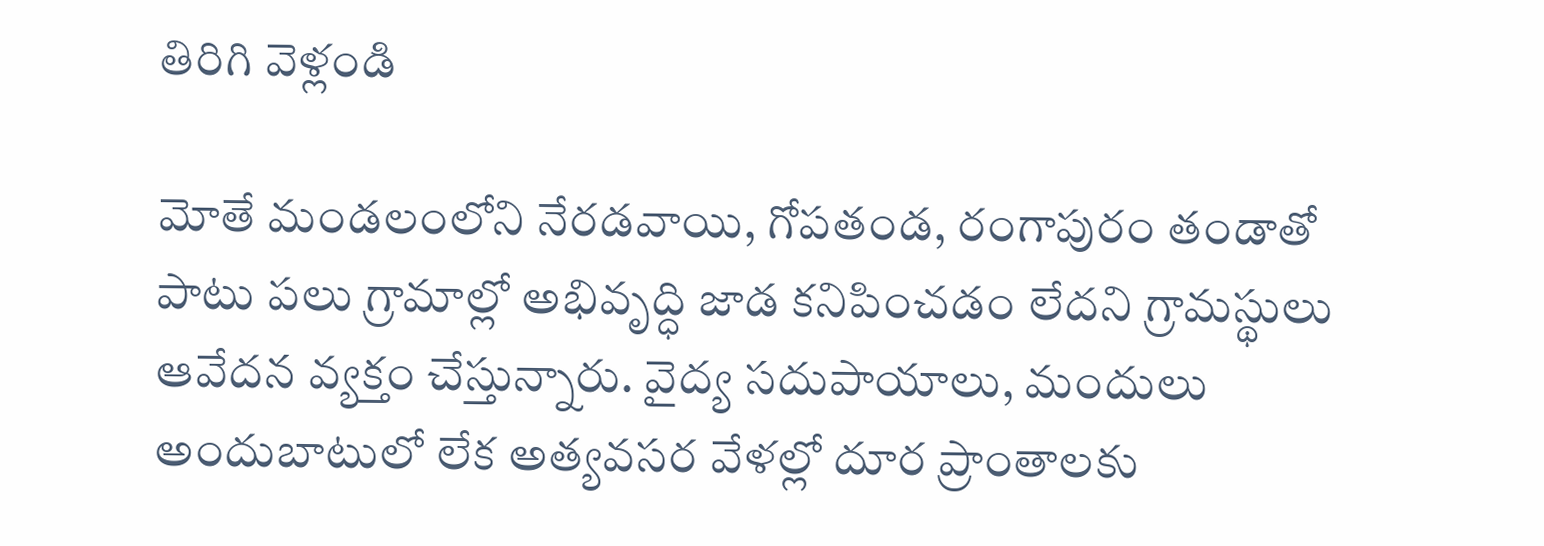తిరిగి వెళ్లండి

మోతే మండలంలోని నేరడవాయి, గోపతండ, రంగాపురం తండాతో పాటు పలు గ్రామాల్లో అభివృద్ధి జాడ కనిపించడం లేదని గ్రామస్థులు ఆవేదన వ్యక్తం చేస్తున్నారు. వైద్య సదుపాయాలు, మందులు అందుబాటులో లేక అత్యవసర వేళల్లో దూర ప్రాంతాలకు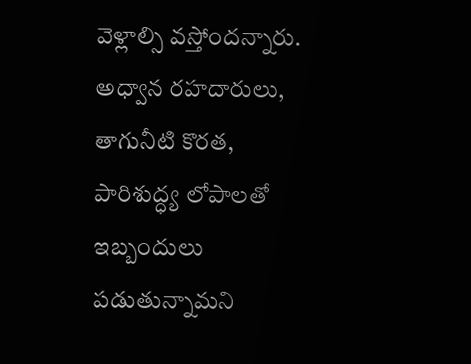వెళ్లాల్సి వస్తోందన్నారు.
అధ్వాన రహదారులు, తాగునీటి కొరత, పారిశుద్ధ్య లోపాలతో ఇబ్బందులు పడుతున్నామని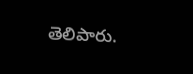తెలిపారు.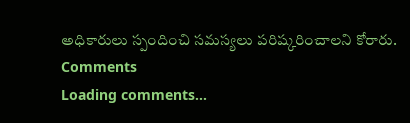అధికారులు స్పందించి సమస్యలు పరిష్కరించాలని కోరారు.
Comments
Loading comments...